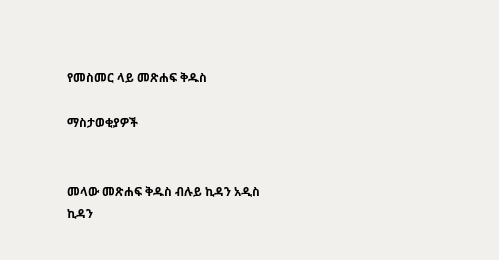የመስመር ላይ መጽሐፍ ቅዱስ

ማስታወቂያዎች


መላው መጽሐፍ ቅዱስ ብሉይ ኪዳን አዲስ ኪዳን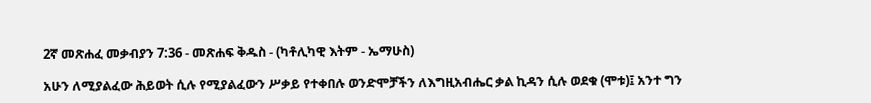2ኛ መጽሐፈ መቃብያን 7:36 - መጽሐፍ ቅዱስ - (ካቶሊካዊ እትም - ኤማሁስ)

አሁን ለሚያልፈው ሕይወት ሲሉ የሚያልፈውን ሥቃይ የተቀበሉ ወንድሞቻችን ለእግዚአብሔር ቃል ኪዳን ሲሉ ወደቁ (ሞቱ)፤ አንተ ግን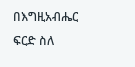በእግዚአብሔር ፍርድ ስለ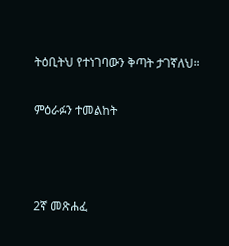ትዕቢትህ የተነገባውን ቅጣት ታገኛለህ።

ምዕራፉን ተመልከት



2ኛ መጽሐፈ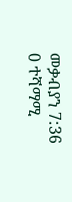መቃብያን 7:36
0 ተሻማሚ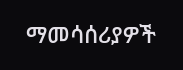ማመሳሰሪያዎች